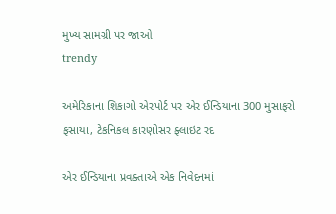મુખ્ય સામગ્રી પર જાઓ
trendy

અમેરિકાના શિકાગો એરપોર્ટ પર એર ઈન્ડિયાના 300 મુસાફરો ફસાયા, ટેકનિકલ કારણોસર ફ્લાઇટ રદ

એર ઈન્ડિયાના પ્રવક્તાએ એક નિવેદનમાં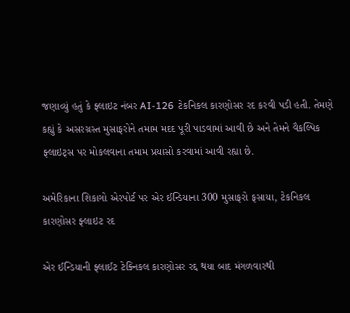જણાવ્યું હતું કે ફ્લાઇટ નંબર AI-126 ટેકનિકલ કારણોસર રદ કરવી પડી હતી. તેમણે કહ્યું કે અસરગ્રસ્ત મુસાફરોને તમામ મદદ પૂરી પાડવામાં આવી છે અને તેમને વૈકલ્પિક ફ્લાઇટ્સ પર મોકલવાના તમામ પ્રયાસો કરવામાં આવી રહ્યા છે.

અમેરિકાના શિકાગો એરપોર્ટ પર એર ઈન્ડિયાના 300 મુસાફરો ફસાયા, ટેકનિકલ કારણોસર ફ્લાઇટ રદ

એર ઈન્ડિયાની ફ્લાઈટ ટેક્નિકલ કારણોસર રદ્દ થયા બાદ મંગળવારથી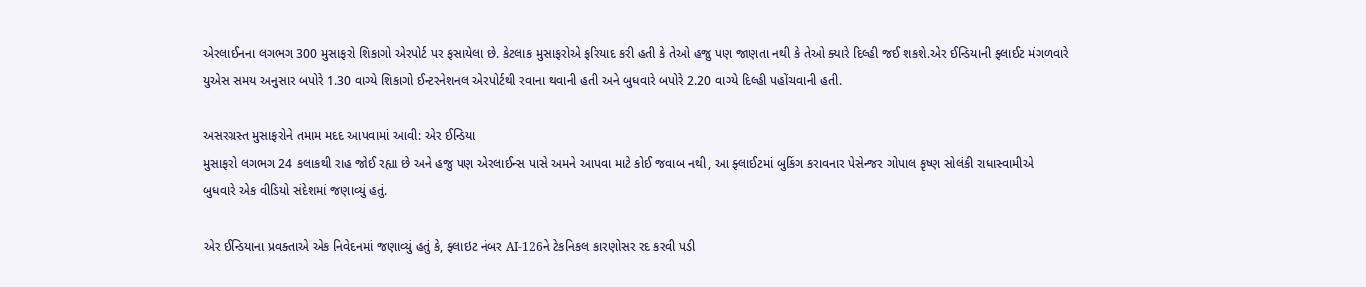એરલાઈનના લગભગ 300 મુસાફરો શિકાગો એરપોર્ટ પર ફસાયેલા છે. કેટલાક મુસાફરોએ ફરિયાદ કરી હતી કે તેઓ હજુ પણ જાણતા નથી કે તેઓ ક્યારે દિલ્હી જઈ શકશે.એર ઈન્ડિયાની ફ્લાઈટ મંગળવારે યુએસ સમય અનુસાર બપોરે 1.30 વાગ્યે શિકાગો ઈન્ટરનેશનલ એરપોર્ટથી રવાના થવાની હતી અને બુધવારે બપોરે 2.20 વાગ્યે દિલ્હી પહોંચવાની હતી.

અસરગ્રસ્ત મુસાફરોને તમામ મદદ આપવામાં આવી: એર ઈન્ડિયા
મુસાફરો લગભગ 24 કલાકથી રાહ જોઈ રહ્યા છે અને હજુ પણ એરલાઈન્સ પાસે અમને આપવા માટે કોઈ જવાબ નથી, આ ફ્લાઈટમાં બુકિંગ કરાવનાર પેસેન્જર ગોપાલ કૃષ્ણ સોલંકી રાધાસ્વામીએ બુધવારે એક વીડિયો સંદેશમાં જણાવ્યું હતું.

એર ઈન્ડિયાના પ્રવક્તાએ એક નિવેદનમાં જણાવ્યું હતું કે, ફ્લાઇટ નંબર AI-126ને ટેકનિકલ કારણોસર રદ કરવી પડી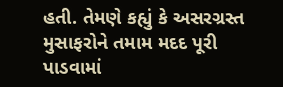હતી. તેમણે કહ્યું કે અસરગ્રસ્ત મુસાફરોને તમામ મદદ પૂરી પાડવામાં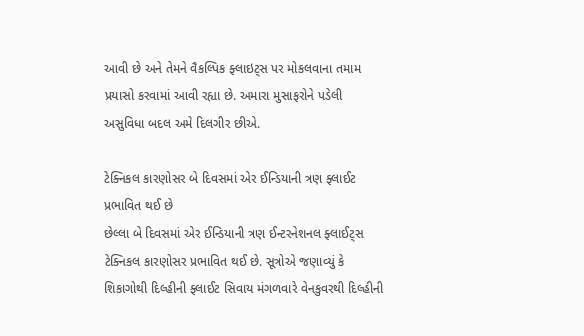આવી છે અને તેમને વૈકલ્પિક ફ્લાઇટ્સ પર મોકલવાના તમામ પ્રયાસો કરવામાં આવી રહ્યા છે. અમારા મુસાફરોને પડેલી અસુવિધા બદલ અમે દિલગીર છીએ.

ટેક્નિકલ કારણોસર બે દિવસમાં એર ઈન્ડિયાની ત્રણ ફ્લાઈટ પ્રભાવિત થઈ છે
છેલ્લા બે દિવસમાં એર ઈન્ડિયાની ત્રણ ઈન્ટરનેશનલ ફ્લાઈટ્સ ટેક્નિકલ કારણોસર પ્રભાવિત થઈ છે. સૂત્રોએ જણાવ્યું કે શિકાગોથી દિલ્હીની ફ્લાઈટ સિવાય મંગળવારે વેનકુવરથી દિલ્હીની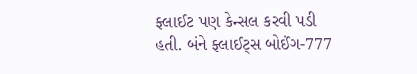ફ્લાઈટ પણ કેન્સલ કરવી પડી હતી. બંને ફ્લાઈટ્સ બોઈંગ-777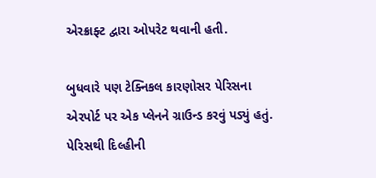એરક્રાફ્ટ દ્વારા ઓપરેટ થવાની હતી.

બુધવારે પણ ટેક્નિકલ કારણોસર પેરિસના એરપોર્ટ પર એક પ્લેનને ગ્રાઉન્ડ કરવું પડ્યું હતું. પેરિસથી દિલ્હીની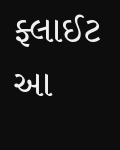ફ્લાઈટ આ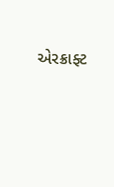એરક્રાફ્ટ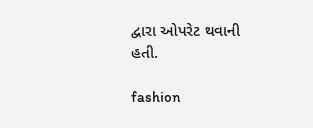દ્વારા ઓપરેટ થવાની હતી.

fashion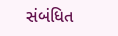સંબંધિત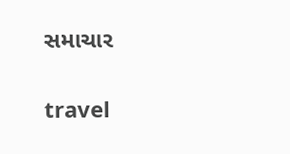સમાચાર

travel